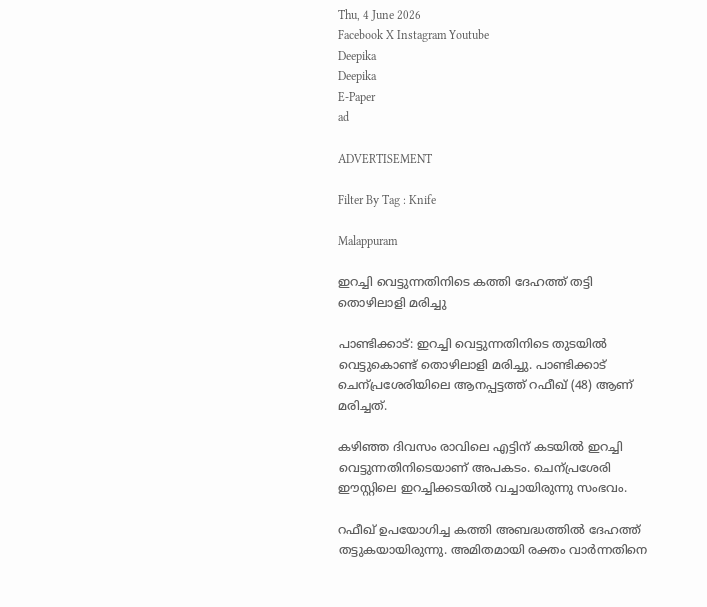Thu, 4 June 2026
Facebook X Instagram Youtube
Deepika
Deepika
E-Paper
ad

ADVERTISEMENT

Filter By Tag : Knife

Malappuram

ഇറച്ചി വെട്ടുന്നതിനിടെ കത്തി ദേഹത്ത് തട്ടി തൊഴിലാളി മരിച്ചു

പാണ്ടിക്കാട്: ഇറച്ചി വെട്ടുന്നതിനിടെ തുടയിൽ വെട്ടുകൊണ്ട് തൊഴിലാളി മരിച്ചു. പാണ്ടിക്കാട് ചെന്പ്രശേരിയിലെ ആനപ്പട്ടത്ത് റഫീഖ് (48) ആണ് മരിച്ചത്.

കഴിഞ്ഞ ദിവസം രാവിലെ എട്ടിന് കടയിൽ ഇറച്ചി വെട്ടുന്നതിനിടെയാണ് അപകടം. ചെന്പ്രശേരി ഈസ്റ്റിലെ ഇറച്ചിക്കടയിൽ വച്ചായിരുന്നു സംഭവം.

റഫീഖ് ഉപയോഗിച്ച കത്തി അബദ്ധത്തിൽ ദേഹത്ത് തട്ടുകയായിരുന്നു. അമിതമായി രക്തം വാർന്നതിനെ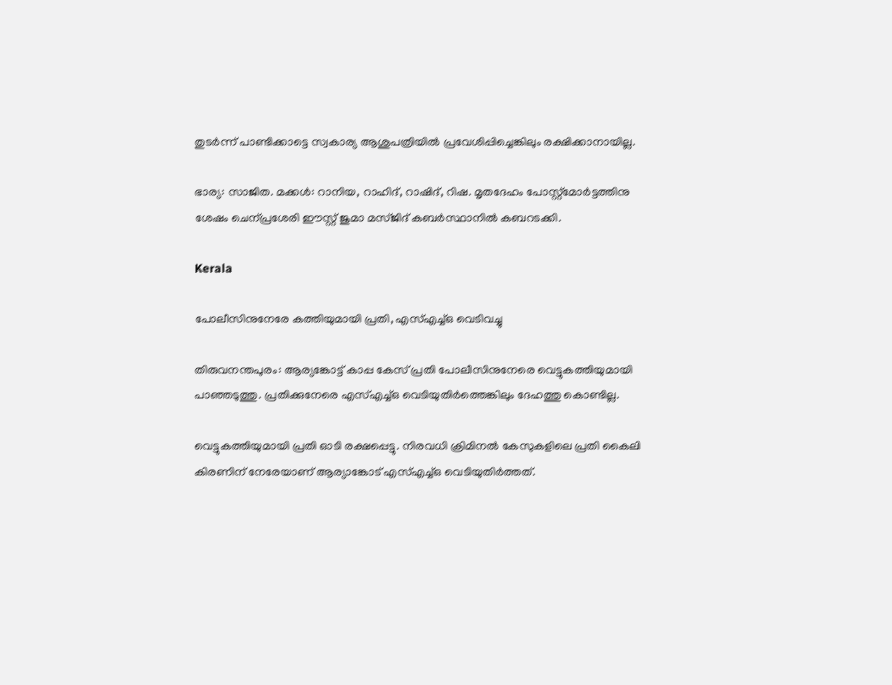തുടർന്ന് പാണ്ടിക്കാട്ടെ സ്വകാര്യ ആശുപത്രിയിൽ പ്രവേശിപ്പിച്ചെങ്കിലും രക്ഷിക്കാനായില്ല.

ഭാര്യ: സാജിത. മക്കൾ: റാനിയ, റാഹിദ്, റാഷിദ്, റിഷ. മൃതദേഹം പോസ്റ്റ്മോർട്ടത്തിനു ശേഷം ചെന്പ്രശേരി ഈസ്റ്റ് ജുമാ മസ്ജിദ് കബർസ്ഥാനിൽ കബറടക്കി.

Kerala

പോലീസിനുനേരേ കത്തിയുമാ‌യി പ്രതി, എസ്എച്ച്ഒ വെ‌ടിവച്ചു

തിരുവനന്തപുരം: ആര്യങ്കോട്ട് കാപ്പ കേസ് പ്രതി പോലീസിനുനേരെ വെട്ടുകത്തിയുമായി പാഞ്ഞടുത്തു. പ്രതിക്കുനേരെ എസ്എച്ച്ഒ വെടിയുതിര്‍ത്തെങ്കിലും ദേഹത്തു കൊണ്ടില്ല.

വെട്ടുകത്തിയുമായി പ്രതി ഓടി രക്ഷപ്പെട്ടു. നിരവധി ക്രിമിനല്‍ കേസുകളിലെ പ്രതി കൈലി കിരണിന് നേരേയാണ് ആര്യാങ്കോട് എസ്എച്ച്ഒ വെടിയുതിര്‍ത്തത്.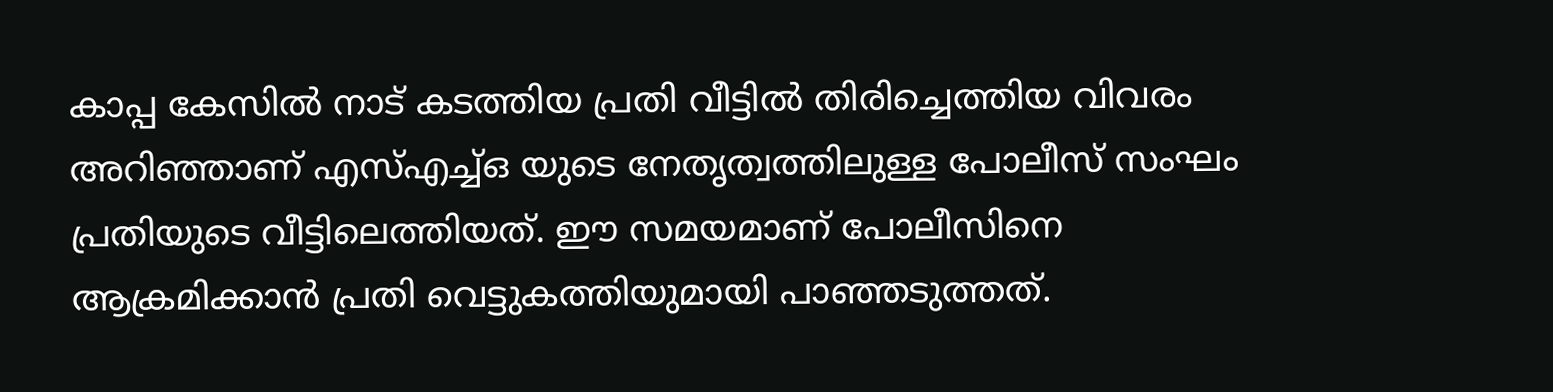കാപ്പ കേസില്‍ നാട് കടത്തിയ പ്രതി വീട്ടില്‍ തിരിച്ചെത്തിയ വിവരം അറിഞ്ഞാണ് എസ്എച്ച്ഒ യുടെ നേതൃത്വത്തിലുള്ള പോലീസ് സംഘം പ്രതിയുടെ വീട്ടിലെത്തിയത്. ഈ സമയമാണ് പോലീസിനെ ആക്രമിക്കാന്‍ പ്രതി വെട്ടുകത്തിയുമായി പാഞ്ഞടുത്തത്.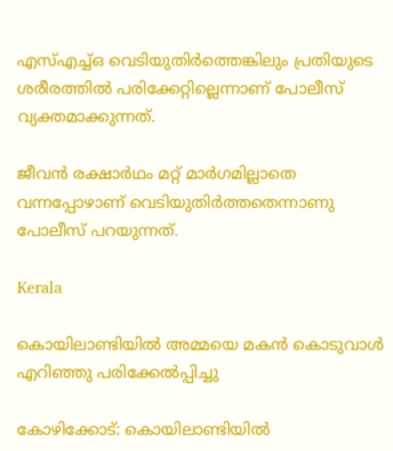എസ്എച്ച്ഒ വെടിയുതിര്‍ത്തെങ്കിലും പ്രതിയുടെ ശരീരത്തില്‍ പരിക്കേറ്റില്ലെന്നാണ് പോലീസ് വ്യക്തമാക്കുന്നത്.

ജീവന്‍ രക്ഷാര്‍ഥം മറ്റ് മാര്‍ഗമില്ലാതെ വന്നപ്പോഴാണ് വെടിയുതിര്‍ത്തതെന്നാണു പോലീസ് പറയുന്നത്.

Kerala

കൊയിലാണ്ടിയിൽ അമ്മയെ മകൻ കൊടുവാൾ എറിഞ്ഞു പരിക്കേൽപ്പിച്ചു

കോഴിക്കോട്: കൊയിലാണ്ടിയിൽ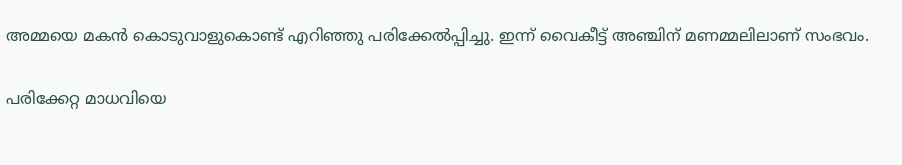അമ്മയെ മകൻ കൊടുവാളുകൊണ്ട് എറിഞ്ഞു പരിക്കേൽപ്പിച്ചു. ഇന്ന് വൈകീട്ട് അഞ്ചിന് മണമ്മലിലാണ് സംഭവം.

പരിക്കേറ്റ മാധവിയെ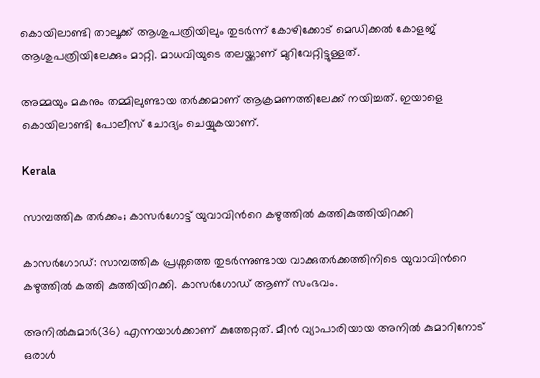കൊയിലാണ്ടി താലൂക്ക് ആശുപത്രിയിലും തുടർന്ന് കോഴിക്കോട് മെഡിക്കൽ കോളജ് ആശുപത്രിയിലേക്കും മാറ്റി. മാധവിയുടെ തലയ്ക്കാണ് മുറിവേറ്റിട്ടുള്ളത്.

അമ്മയും മകനും തമ്മിലുണ്ടായ തർക്കമാണ് ആക്രമണത്തിലേക്ക് നയിച്ചത്. ഇയാളെ കൊയിലാണ്ടി പോലീസ് ചോദ്യം ചെയ്യുകയാണ്.

Kerala

സാമ്പത്തിക തർക്കം; കാസർഗോട്ട് യുവാവിന്‍റെ കഴുത്തിൽ കത്തികുത്തിയിറക്കി

കാസർഗോഡ്: സാമ്പത്തിക പ്രശ്നത്തെ തുടർന്നുണ്ടായ വാക്കുതർക്കത്തിനിടെ യുവാവിന്‍റെ കഴുത്തിൽ കത്തി കുത്തിയിറക്കി. കാസർഗോഡ് ആണ് സംഭവം.

അനിൽകുമാർ(36) എന്നയാൾക്കാണ് കുത്തേറ്റത്. മീൻ വ്യാപാരിയായ അനിൽ കുമാറിനോട് ഒരാൾ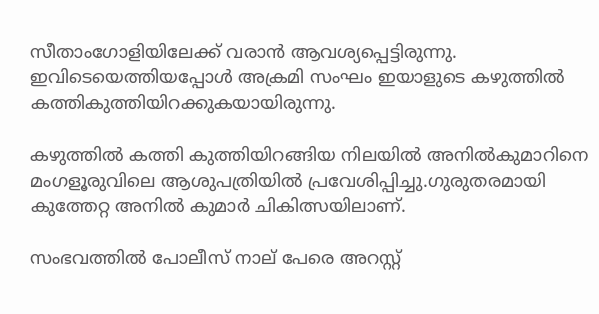സീതാംഗോളിയിലേക്ക് വരാൻ ആവശ്യപ്പെട്ടിരുന്നു. ഇവിടെയെത്തിയപ്പോൾ അക്രമി സംഘം ഇയാളുടെ കഴുത്തിൽ കത്തികുത്തിയിറക്കുകയായിരുന്നു.

കഴുത്തിൽ കത്തി കുത്തിയിറങ്ങിയ നിലയിൽ അനിൽകുമാറിനെ മംഗളൂരുവിലെ ആശുപത്രിയിൽ പ്രവേശിപ്പിച്ചു.ഗുരുതരമായി കുത്തേറ്റ അനിൽ കുമാർ ചികിത്സയിലാണ്.

സംഭവത്തിൽ പോലീസ് നാല് പേരെ അറസ്റ്റ്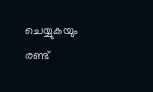ചെയ്യുകയും രണ്ട്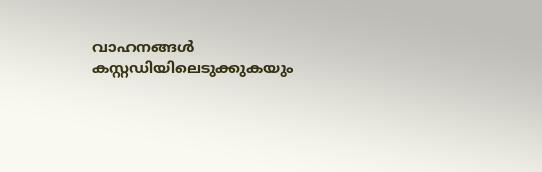വാഹനങ്ങൾ കസ്റ്റഡിയിലെടുക്കുകയും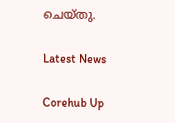ചെയ്തു.

Latest News

Corehub Up